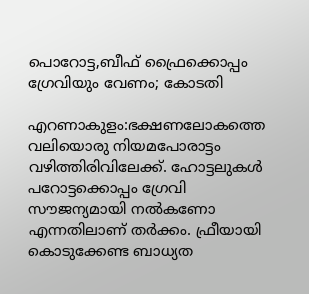പൊറോട്ട,ബീഫ് ഫ്രൈക്കൊപ്പം ഗ്രേവിയും വേണം; കോടതി

എറണാകുളം:ഭക്ഷണലോകത്തെ വലിയൊരു നിയമപോരാട്ടം വഴിത്തിരിവിലേക്ക്. ഹോട്ടലുകൾ പറോട്ടക്കൊപ്പം ഗ്രേവി സൗജന്യമായി നൽകണോ എന്നതിലാണ് തർക്കം. ഫ്രീയായി കൊടുക്കേണ്ട ബാധ്യത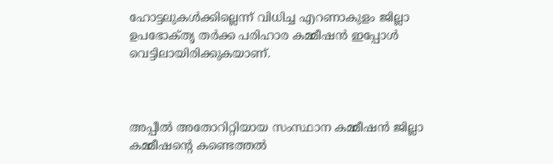ഹോട്ടലുകൾക്കില്ലെന്ന് വിധിച്ച എറണാകുളം ജില്ലാ ഉപഭോക്‌തൃ തർക്ക പരിഹാര കമ്മീഷൻ ഇപ്പോൾ വെട്ടിലായിരിക്കുകയാണ്.



അപ്പീൽ അതോറിറ്റിയായ സംസ്ഥാന കമ്മീഷൻ ജില്ലാ കമ്മീഷന്റെ കണ്ടെത്തൽ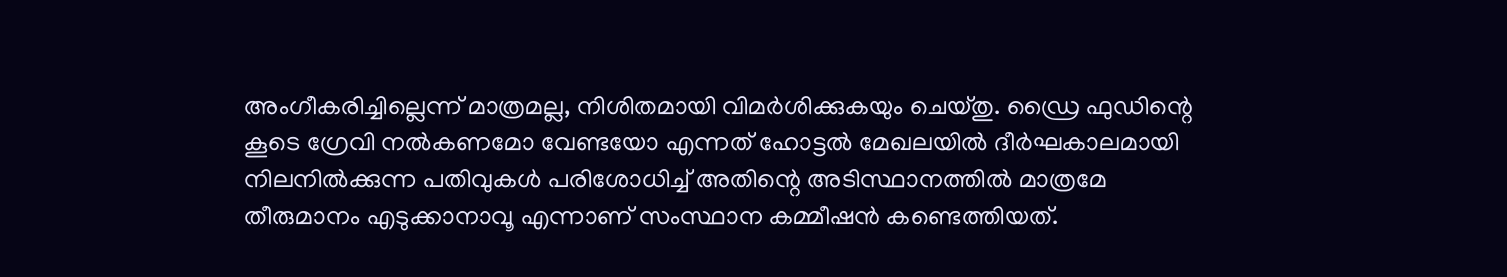അംഗീകരിച്ചില്ലെന്ന് മാത്രമല്ല, നിശിതമായി വിമർശിക്കുകയും ചെയ്‌തു. ഡ്രൈ ഫുഡിന്റെ കൂടെ ഗ്രേവി നൽകണമോ വേണ്ടയോ എന്നത് ഹോട്ടൽ മേഖലയിൽ ദീർഘകാലമായി നിലനിൽക്കുന്ന പതിവുകൾ പരിശോധിച്ച് അതിന്റെ അടിസ്ഥാനത്തിൽ മാത്രമേ തീരുമാനം എടുക്കാനാവൂ എന്നാണ് സംസ്ഥാന കമ്മീഷൻ കണ്ടെത്തിയത്.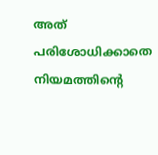അത് പരിശോധിക്കാതെ നിയമത്തിന്റെ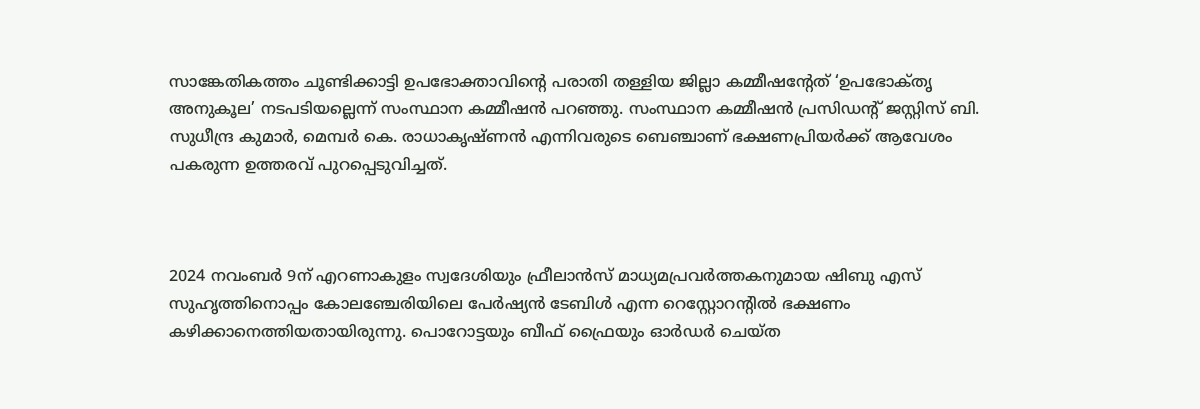സാങ്കേതികത്തം ചൂണ്ടിക്കാട്ടി ഉപഭോക്താവിന്റെ പരാതി തള്ളിയ ജില്ലാ കമ്മീഷന്റേത് ‘ഉപഭോക്‌തൃ അനുകൂല’ നടപടിയല്ലെന്ന് സംസ്ഥാന കമ്മീഷൻ പറഞ്ഞു. സംസ്ഥാന കമ്മീഷൻ പ്രസിഡന്റ് ജസ്റ്റിസ് ബി. സുധീന്ദ്ര കുമാർ, മെമ്പർ കെ. രാധാകൃഷ്ണൻ എന്നിവരുടെ ബെഞ്ചാണ് ഭക്ഷണപ്രിയർക്ക് ആവേശം പകരുന്ന ഉത്തരവ് പുറപ്പെടുവിച്ചത്.



2024 നവംബര്‍ 9ന് എറണാകുളം സ്വദേശിയും ഫ്രീലാന്‍സ് മാധ്യമപ്രവര്‍ത്തകനുമായ ഷിബു എസ് സുഹൃത്തിനൊപ്പം കോലഞ്ചേരിയിലെ പേര്‍ഷ്യന്‍ ടേബിള്‍ എന്ന റെസ്റ്റോറന്റില്‍ ഭക്ഷണം കഴിക്കാനെത്തിയതായിരുന്നു. പൊറോട്ടയും ബീഫ് ഫ്രൈയും ഓര്‍ഡര്‍ ചെയ്ത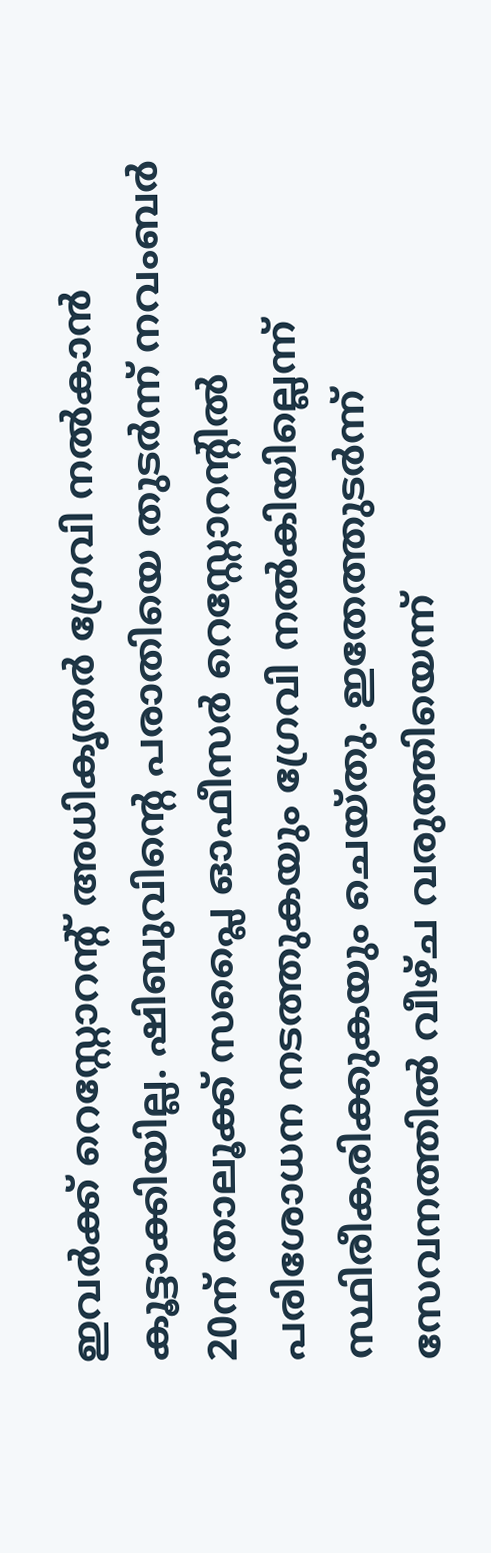ഇവര്‍ക്ക് റെസ്റ്റോറന്റ് അധികൃതര്‍ ഗ്രേവി നല്‍കാന്‍ കൂട്ടാക്കിയില്ല. ഷിബുവിന്റെ പരാതിയെ തുടര്‍ന്ന് നവംബര്‍ 20ന് താലൂക്ക് സപ്ലൈ ഓഫീസര്‍ റെസ്റ്റോറന്റില്‍ പരിശോധന നടത്തുകയും ഗ്രേവി നല്‍കിയില്ലെന്ന് സ്ഥിരീകരിക്കുകയും ചെയ്തു. ഇതേത്തുടര്‍ന്ന് സേവനത്തില്‍ വീഴ്ച വരുത്തിയെന്ന്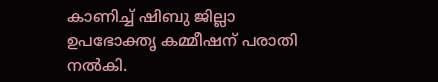കാണിച്ച് ഷിബു ജില്ലാ ഉപഭോക്തൃ കമ്മീഷന് പരാതി നല്‍കി.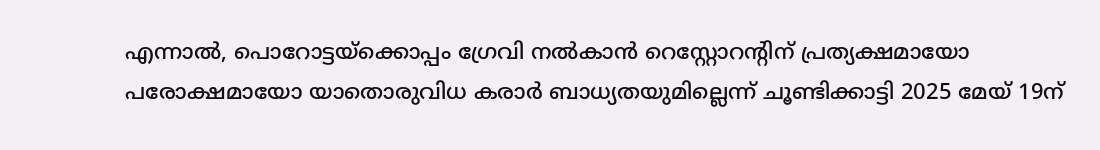എന്നാല്‍, പൊറോട്ടയ്‌ക്കൊപ്പം ഗ്രേവി നല്‍കാന്‍ റെസ്റ്റോറന്റിന് പ്രത്യക്ഷമായോ പരോക്ഷമായോ യാതൊരുവിധ കരാര്‍ ബാധ്യതയുമില്ലെന്ന് ചൂണ്ടിക്കാട്ടി 2025 മേയ് 19ന്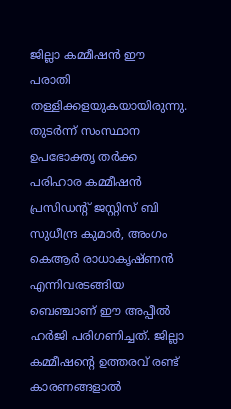ജില്ലാ കമ്മീഷന്‍ ഈ പരാതി തള്ളിക്കളയുകയായിരുന്നു. തുടര്‍ന്ന് സംസ്ഥാന ഉപഭോക്തൃ തര്‍ക്ക പരിഹാര കമ്മീഷന്‍ പ്രസിഡന്റ് ജസ്റ്റിസ് ബി സുധീന്ദ്ര കുമാര്‍, അംഗം കെആര്‍ രാധാകൃഷ്ണന്‍ എന്നിവരടങ്ങിയ ബെഞ്ചാണ് ഈ അപ്പീല്‍ ഹര്‍ജി പരിഗണിച്ചത്. ജില്ലാ കമ്മീഷന്റെ ഉത്തരവ് രണ്ട് കാരണങ്ങളാല്‍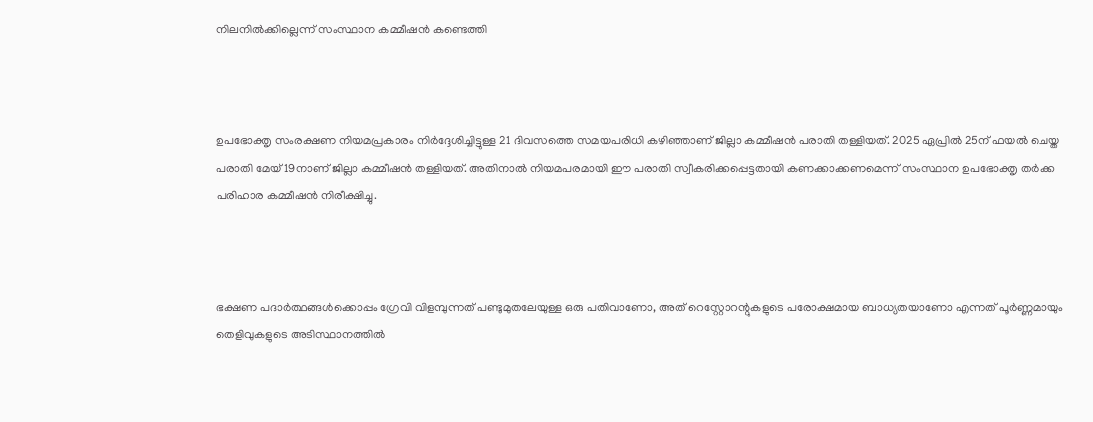നിലനില്‍ക്കില്ലെന്ന് സംസ്ഥാന കമ്മീഷന്‍ കണ്ടെത്തി



ഉപഭോക്തൃ സംരക്ഷണ നിയമപ്രകാരം നിര്‍ദ്ദേശിച്ചിട്ടുള്ള 21 ദിവസത്തെ സമയപരിധി കഴിഞ്ഞാണ് ജില്ലാ കമ്മീഷന്‍ പരാതി തള്ളിയത്. 2025 ഏപ്രില്‍ 25ന് ഫയല്‍ ചെയ്ത പരാതി മേയ് 19നാണ് ജില്ലാ കമ്മീഷന്‍ തള്ളിയത്. അതിനാല്‍ നിയമപരമായി ഈ പരാതി സ്വീകരിക്കപ്പെട്ടതായി കണക്കാക്കണമെന്ന് സംസ്ഥാന ഉപഭോക്തൃ തര്‍ക്ക പരിഹാര കമ്മീഷന്‍ നിരീക്ഷിച്ചു.



ഭക്ഷണ പദാര്‍ത്ഥങ്ങള്‍ക്കൊപ്പം ഗ്രേവി വിളമ്പുന്നത് പണ്ടുമുതലേയുള്ള ഒരു പതിവാണോ, അത് റെസ്റ്റോറന്റുകളുടെ പരോക്ഷമായ ബാധ്യതയാണോ എന്നത് പൂര്‍ണ്ണമായും തെളിവുകളുടെ അടിസ്ഥാനത്തില്‍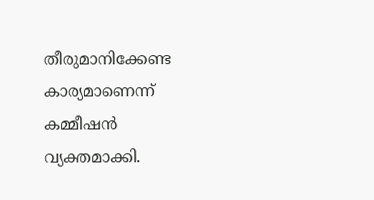തീരുമാനിക്കേണ്ട കാര്യമാണെന്ന് കമ്മീഷന്‍ വ്യക്തമാക്കി.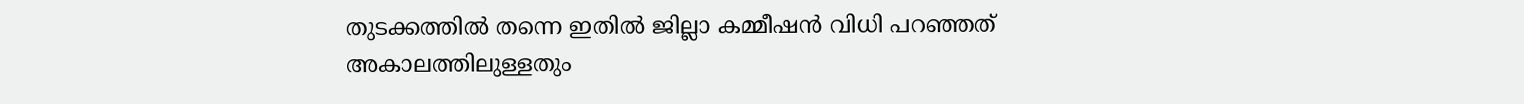തുടക്കത്തില്‍ തന്നെ ഇതില്‍ ജില്ലാ കമ്മീഷന്‍ വിധി പറഞ്ഞത് അകാലത്തിലുള്ളതും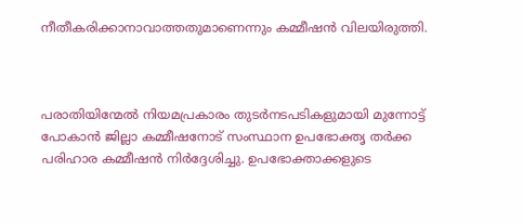നീതീകരിക്കാനാവാത്തതുമാണെന്നും കമ്മീഷന്‍ വിലയിരുത്തി.



പരാതിയിന്മേല്‍ നിയമപ്രകാരം തുടര്‍നടപടികളുമായി മുന്നോട്ട് പോകാന്‍ ജില്ലാ കമ്മീഷനോട് സംസ്ഥാന ഉപഭോക്തൃ തര്‍ക്ക പരിഹാര കമ്മീഷന്‍ നിര്‍ദ്ദേശിച്ചു. ഉപഭോക്താക്കളുടെ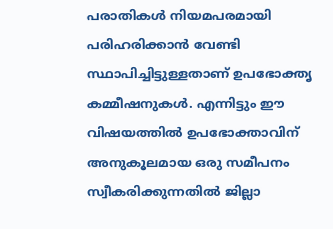പരാതികള്‍ നിയമപരമായി പരിഹരിക്കാന്‍ വേണ്ടി സ്ഥാപിച്ചിട്ടുള്ളതാണ് ഉപഭോക്തൃ കമ്മീഷനുകള്‍. എന്നിട്ടും ഈ വിഷയത്തില്‍ ഉപഭോക്താവിന് അനുകൂലമായ ഒരു സമീപനം സ്വീകരിക്കുന്നതില്‍ ജില്ലാ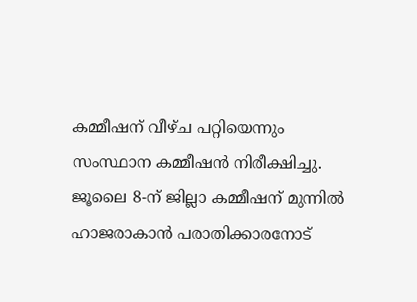കമ്മീഷന് വീഴ്ച പറ്റിയെന്നും സംസ്ഥാന കമ്മീഷന്‍ നിരീക്ഷിച്ചു. ജൂലൈ 8-ന് ജില്ലാ കമ്മീഷന് മുന്നില്‍ ഹാജരാകാന്‍ പരാതിക്കാരനോട്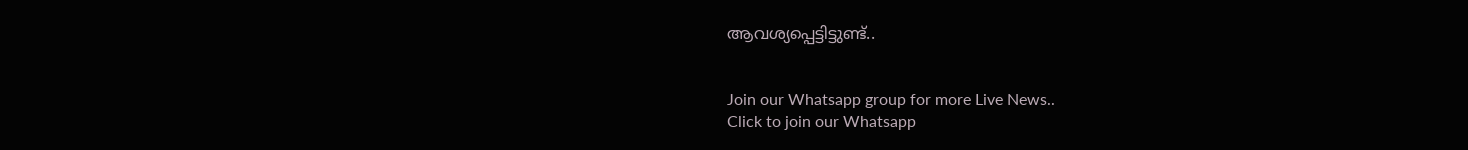ആവശ്യപ്പെട്ടിട്ടുണ്ട്..


Join our Whatsapp group for more Live News..
Click to join our Whatsapp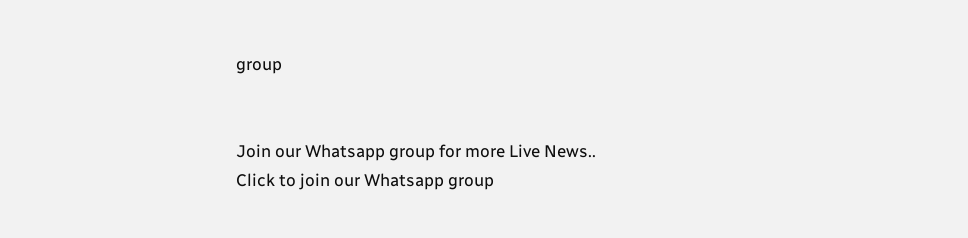group


Join our Whatsapp group for more Live News..
Click to join our Whatsapp group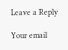Leave a Reply

Your email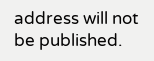address will not be published.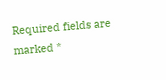Required fields are marked *